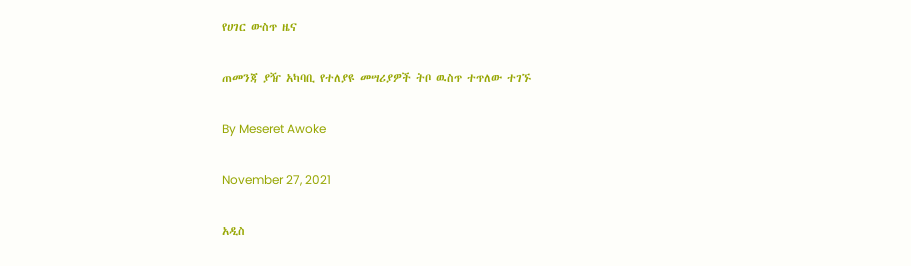የሀገር ውስጥ ዜና

ጠመንጃ ያዥ አካባቢ የተለያዩ መሣሪያዎች ትቦ ዉስጥ ተጥለው ተገኙ

By Meseret Awoke

November 27, 2021

አዲስ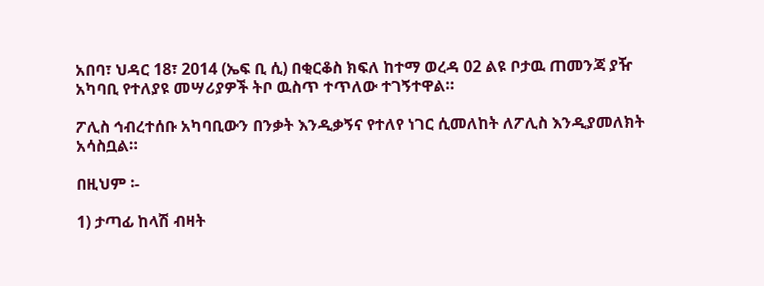አበባ፣ ህዳር 18፣ 2014 (ኤፍ ቢ ሲ) በቂርቆስ ክፍለ ከተማ ወረዳ 02 ልዩ ቦታዉ ጠመንጃ ያዥ አካባቢ የተለያዩ መሣሪያዎች ትቦ ዉስጥ ተጥለው ተገኝተዋል።

ፖሊስ ኅብረተሰቡ አካባቢውን በንቃት እንዲቃኝና የተለየ ነገር ሲመለከት ለፖሊስ እንዲያመለክት አሳስቧል።

በዚህም ፡-

1) ታጣፊ ከላሽ ብዛት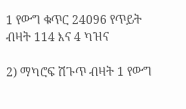1 የውግ ቁጥር 24096 የጥይት ብዛት 114 እና 4 ካዝና

2) ማካሮፍ ሽጉጥ ብዛት 1 የውግ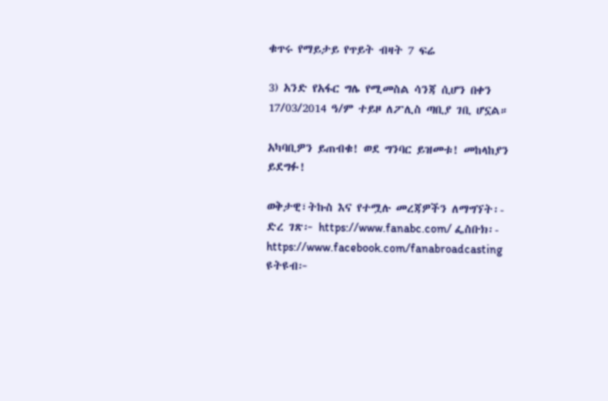ቁጥሩ የማይታይ የጥይት ብዛት 7 ፍሬ

3) አንድ የአፋር ግሌ የሚመስል ሳንጃ ሲሆን በቀን 17/03/2014 ዓ/ም ተይዞ ለፖሊስ ጣቢያ ገቢ ሆኗል።

አካባቢዎን ይጠብቁ! ወደ ግንባር ይዝመቱ! መከላከያን ይደግፉ!

ወቅታዊ፣ትኩስ እና የተሟሉ መረጃዎችን ለማግኘት፡- ድረ ገጽ፦ https://www.fanabc.com/ ፌስቡክ፡- https://www.facebook.com/fanabroadcasting ዩትዩብ፦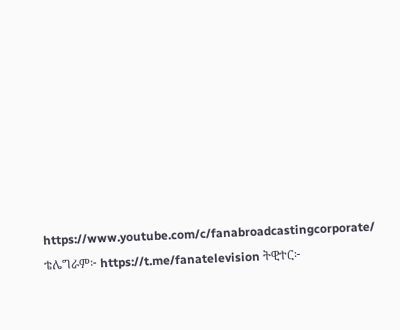https://www.youtube.com/c/fanabroadcastingcorporate/ ቴሌግራም፦ https://t.me/fanatelevision ትዊተር፦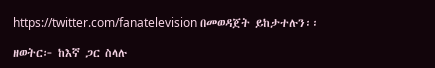https://twitter.com/fanatelevision በመወዳጀት ይከታተሉን፡፡

ዘወትር፦ ከእኛ ጋር ስላሉ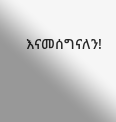እናመሰግናለን!